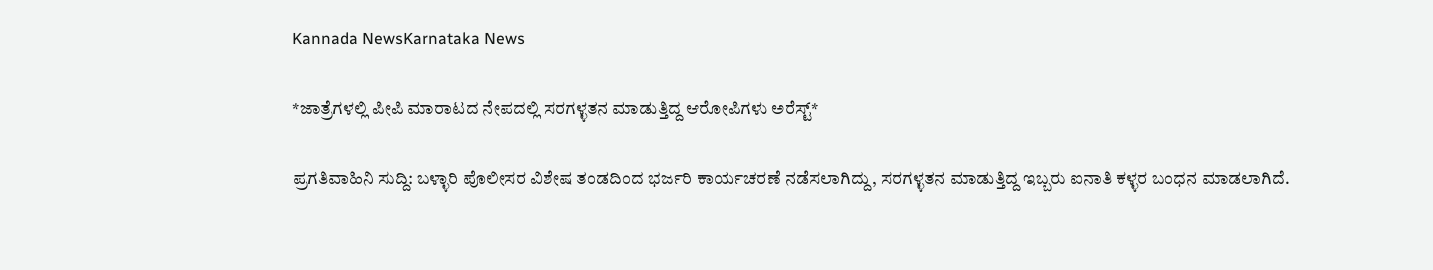Kannada NewsKarnataka News

*ಜಾತ್ರೆಗಳಲ್ಲಿ ಪೀಪಿ ಮಾರಾಟದ ನೇಪದಲ್ಲಿ ಸರಗಳ್ಳತನ ಮಾಡುತ್ತಿದ್ದ ಆರೋಪಿಗಳು ಅರೆಸ್ಟ್*

ಪ್ರಗತಿವಾಹಿನಿ ಸುದ್ದಿ: ಬಳ್ಳಾರಿ ಪೊಲೀಸರ ವಿಶೇಷ ತಂಡದಿಂದ ಭರ್ಜರಿ ಕಾರ್ಯಚರಣೆ ನಡೆಸಲಾಗಿದ್ದು, ಸರಗಳ್ಳತನ ಮಾಡುತ್ತಿದ್ದ ಇಬ್ಬರು ಐನಾತಿ ಕಳ್ಳರ ಬಂಧನ ಮಾಡಲಾಗಿದೆ.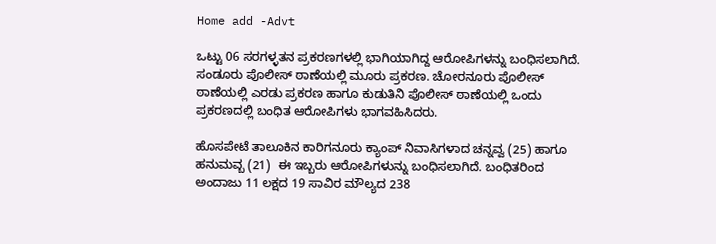Home add -Advt

ಒಟ್ಟು 06 ಸರಗಳ್ಳತನ ಪ್ರಕರಣಗಳಲ್ಲಿ ಭಾಗಿಯಾಗಿದ್ದ ಆರೋಪಿಗಳನ್ನು ಬಂಧಿಸಲಾಗಿದೆ.  ಸಂಡೂರು ಪೊಲೀಸ್ ಠಾಣೆಯಲ್ಲಿ ಮೂರು ಪ್ರಕರಣ. ಚೋರನೂರು ಪೊಲೀಸ್ ಠಾಣೆಯಲ್ಲಿ ಎರಡು ಪ್ರಕರಣ ಹಾಗೂ ಕುಡುತಿನಿ ಪೊಲೀಸ್ ಠಾಣೆಯಲ್ಲಿ ಒಂದು ಪ್ರಕರಣದಲ್ಲಿ ಬಂಧಿತ ಆರೋಪಿಗಳು ಭಾಗವಹಿಸಿದರು.

ಹೊಸಪೇಟೆ ತಾಲೂಕಿನ ಕಾರಿಗನೂರು ಕ್ಯಾಂಪ್ ನಿವಾಸಿಗಳಾದ ಚನ್ನವ್ವ (25) ಹಾಗೂ ಹನುಮವ್ಬ (21)  ಈ ಇಬ್ಬರು ಆರೋಪಿಗಳುನ್ನು ಬಂಧಿಸಲಾಗಿದೆ. ಬಂಧಿತರಿಂದ ಅಂದಾಜು 11 ಲಕ್ಷದ 19 ಸಾವಿರ ಮೌಲ್ಯದ 238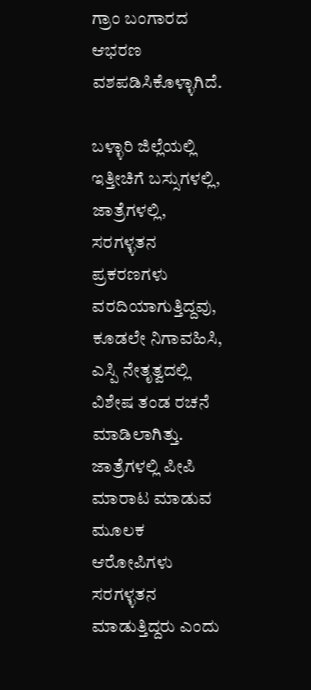ಗ್ರಾಂ ಬಂಗಾರದ ಆಭರಣ ವಶಪಡಿಸಿಕೊಳ್ಳಾಗಿದೆ.

ಬಳ್ಳಾರಿ ಜಿಲ್ಲೆಯಲ್ಲಿ ಇತ್ತೀಚಿಗೆ ಬಸ್ಸುಗಳಲ್ಲಿ, ಜಾತ್ರೆಗಳಲ್ಲಿ, ಸರಗಳ್ಳತನ ಪ್ರಕರಣಗಳು ವರದಿಯಾಗುತ್ತಿದ್ದವು, ಕೂಡಲೇ ನಿಗಾವಹಿಸಿ, ಎಸ್ಪಿ ನೇತೃತ್ವದಲ್ಲಿ ವಿಶೇಷ ತಂಡ ರಚನೆ ಮಾಡಿಲಾಗಿತ್ತು. ಜಾತ್ರೆಗಳಲ್ಲಿ ಪೀಪಿ ಮಾರಾಟ ಮಾಡುವ ಮೂಲಕ ಆರೋಪಿಗಳು ಸರಗಳ್ಳತನ ಮಾಡುತ್ತಿದ್ದರು ಎಂದು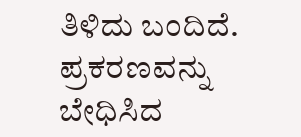ತಿಳಿದು ಬಂದಿದೆ. ಪ್ರಕರಣವನ್ನು ಬೇಧಿಸಿದ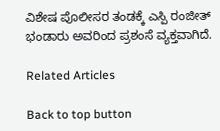ವಿಶೇಷ ಪೊಲೀಸರ ತಂಡಕ್ಕೆ ಎಸ್ಪಿ ರಂಜೀತ್ ಭಂಡಾರು ಅವರಿಂದ ಪ್ರಶಂಸೆ ವ್ಯಕ್ತವಾಗಿದೆ.

Related Articles

Back to top button